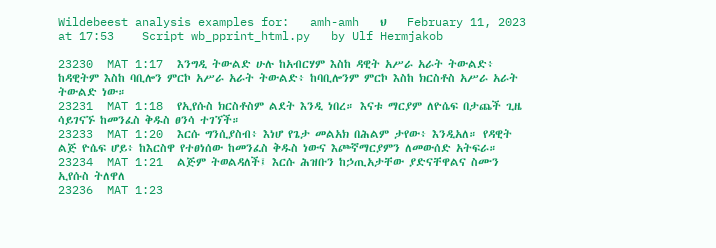Wildebeest analysis examples for:   amh-amh   ህ    February 11, 2023 at 17:53    Script wb_pprint_html.py   by Ulf Hermjakob

23230  MAT 1:17  እንግዲ ትውልድ ሁሉ ከአብርሃም እስከ ዳዊት አሥራ አራት ትውልድ፥ ከዳዊትም እስከ ባቢሎን ምርኮ አሥራ አራት ትውልድ፥ ከባቢሎንም ምርኮ እስከ ክርስቶስ አሥራ አራት ትውልድ ነው።
23231  MAT 1:18  የኢየሱስ ክርስቶስም ልደት እንዲ ነበረ። እናቱ ማርያም ለዮሴፍ በታጨች ጊዜ ሳይገናኙ ከመንፈስ ቅዱስ ፀንሳ ተገኘች።
23233  MAT 1:20  እርሱ ግንሲያስብ፥ እነሆ የጌታ መልአክ በሕልም ታየው፥ እንዲአለ። የዳዊት ልጅ ዮሴፍ ሆይ፥ ከእርስዋ የተፀነሰው ከመንፈስ ቅዱስ ነውና እጮኛማርያምን ለመውሰድ አትፍራ።
23234  MAT 1:21  ልጅም ትወልዳለች፤ እርሱ ሕዝቡን ከኃጢአታቸው ያድናቸዋልና ስሙን ኢየሱስ ትለዋለ
23236  MAT 1:23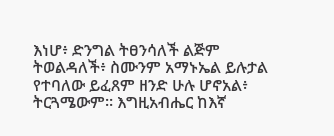እነሆ፥ ድንግል ትፀንሳለች ልጅም ትወልዳለች፥ ስሙንም አማኑኤል ይሉታል የተባለው ይፈጸም ዘንድ ሁሉ ሆኖአል፥ ትርጓሜውም። እግዚአብሔር ከእኛ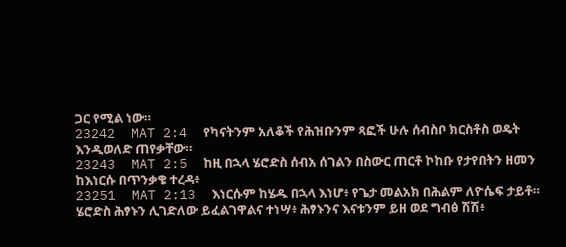ጋር የሚል ነው።
23242  MAT 2:4  የካናትንም አለቆች የሕዝቡንም ጻፎች ሁሉ ሰብስቦ ክርስቶስ ወዴት እንዲወለድ ጠየቃቸው።
23243  MAT 2:5  ከዚ በኋላ ሄሮድስ ሰብአ ሰገልን በስውር ጠርቶ ኮከቡ የታየበትን ዘመን ከእነርሱ በጥንቃቄ ተረዳ፥
23251  MAT 2:13  እነርሱም ከሄዱ በኋላ እነሆ፥ የጌታ መልአክ በሕልም ለዮሴፍ ታይቶ። ሄሮድስ ሕፃኑን ሊገድለው ይፈልገዋልና ተነሣ፥ ሕፃኑንና እናቱንም ይዘ ወደ ግብፅ ሽሽ፥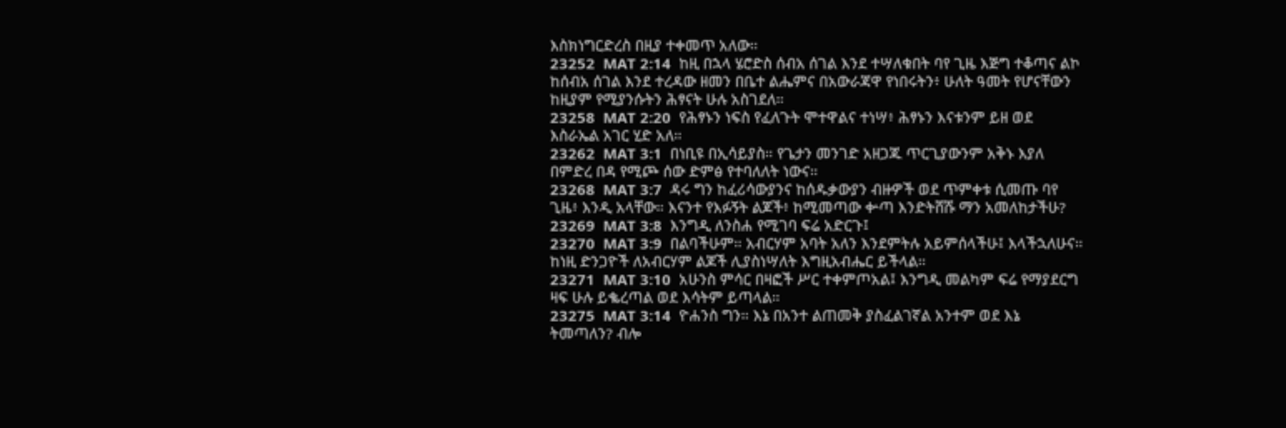እስክነግርድረስ በዚያ ተቀመጥ አለው።
23252  MAT 2:14  ከዚ በኋላ ሄሮድስ ሰብአ ሰገል እንደ ተሣለቁበት ባየ ጊዜ እጅግ ተቆጣና ልኮ ከሰብአ ሰገል እንደ ተረዳው ዘመን በቤተ ልሔምና በአውራጃዋ የነበሩትን፥ ሁለት ዓመት የሆናቸውን ከዚያም የሚያንሱትን ሕፃናት ሁሉ አስገደለ።
23258  MAT 2:20  የሕፃኑን ነፍስ የፈለጉት ሞተዋልና ተነሣ፥ ሕፃኑን እናቱንም ይዘ ወደ እስራኤል አገር ሂድ አለ።
23262  MAT 3:1  በነቢዩ በኢሳይያስ። የጌታን መንገድ አዘጋጁ ጥርጊያውንም አቅኑ እያለ በምድረ በዳ የሚጮ ሰው ድምፅ የተባለለት ነውና።
23268  MAT 3:7  ዳሩ ግን ከፈሪሳውያንና ከሰዱቃውያን ብዙዎች ወደ ጥምቀቱ ሲመጡ ባየ ጊዜ፥ እንዲ አላቸው። እናንተ የእፉኝት ልጆች፥ ከሚመጣው ቍጣ እንድትሸሹ ማን አመለከታችሁ?
23269  MAT 3:8  እንግዲ ለንስሐ የሚገባ ፍሬ አድርጉ፤
23270  MAT 3:9  በልባችሁም። አብርሃም አባት አለን እንደምትሉ አይምሰላችሁ፤ እላችኋለሁና። ከነዚ ድንጋዮች ለአብርሃም ልጆች ሊያስነሣለት እግዚአብሔር ይችላል።
23271  MAT 3:10  አሁንስ ምሳር በዛፎች ሥር ተቀምጦአል፤ እንግዲ መልካም ፍሬ የማያደርግ ዛፍ ሁሉ ይቈረጣል ወደ እሳትም ይጣላል።
23275  MAT 3:14  ዮሐንስ ግን። እኔ በአንተ ልጠመቅ ያስፈልገኛል አንተም ወደ እኔ ትመጣለን? ብሎ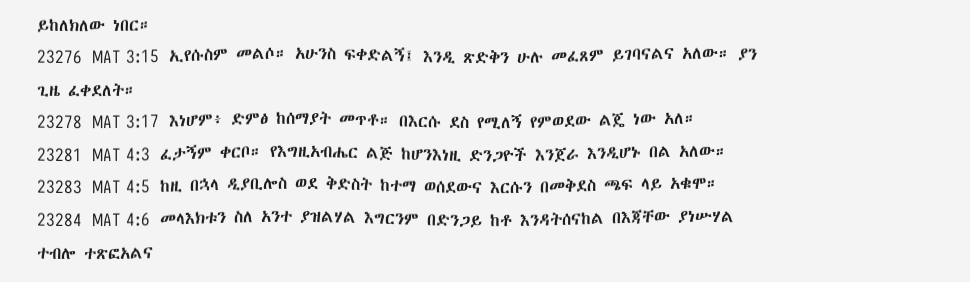ይከለክለው ነበር።
23276  MAT 3:15  ኢየሱስም መልሶ። አሁንስ ፍቀድልኝ፤ እንዲ ጽድቅን ሁሉ መፈጸም ይገባናልና አለው። ያን ጊዜ ፈቀደለት።
23278  MAT 3:17  እነሆም፥ ድምፅ ከሰማያት መጥቶ። በእርሱ ደስ የሚለኝ የምወደው ልጄ ነው አለ።
23281  MAT 4:3  ፈታኝም ቀርቦ። የእግዚአብሔር ልጅ ከሆንእነዚ ድንጋዮች እንጀራ እንዲሆኑ በል አለው።
23283  MAT 4:5  ከዚ በኋላ ዲያቢሎስ ወደ ቅድስት ከተማ ወሰደውና እርሱን በመቅደስ ጫፍ ላይ አቁሞ።
23284  MAT 4:6  መላእክቱን ስለ አንተ ያዝልሃል እግርንም በድንጋይ ከቶ እንዳትሰናከል በእጃቸው ያነሡሃል ተብሎ ተጽፎአልና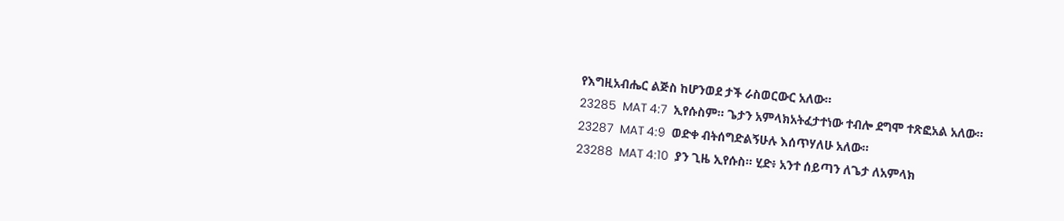የእግዚአብሔር ልጅስ ከሆንወደ ታች ራስወርውር አለው።
23285  MAT 4:7  ኢየሱስም። ጌታን አምላክአትፈታተነው ተብሎ ደግሞ ተጽፎአል አለው።
23287  MAT 4:9  ወድቀ ብትሰግድልኝሁሉ እሰጥሃለሁ አለው።
23288  MAT 4:10  ያን ጊዜ ኢየሱስ። ሂድ፥ አንተ ሰይጣን ለጌታ ለአምላክ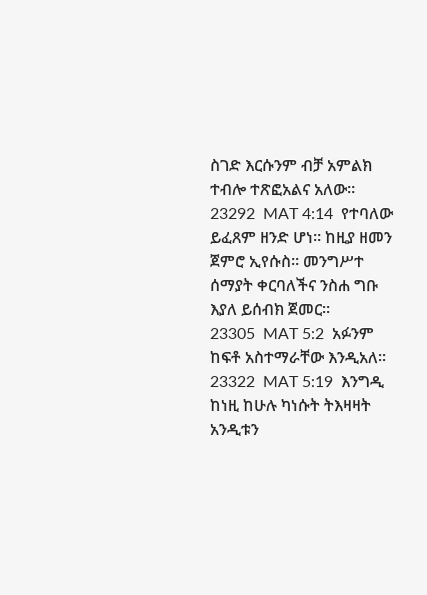ስገድ እርሱንም ብቻ አምልክ ተብሎ ተጽፎአልና አለው።
23292  MAT 4:14  የተባለው ይፈጸም ዘንድ ሆነ። ከዚያ ዘመን ጀምሮ ኢየሱስ። መንግሥተ ሰማያት ቀርባለችና ንስሐ ግቡ እያለ ይሰብክ ጀመር።
23305  MAT 5:2  አፉንም ከፍቶ አስተማራቸው እንዲአለ።
23322  MAT 5:19  እንግዲ ከነዚ ከሁሉ ካነሱት ትእዛዛት አንዲቱን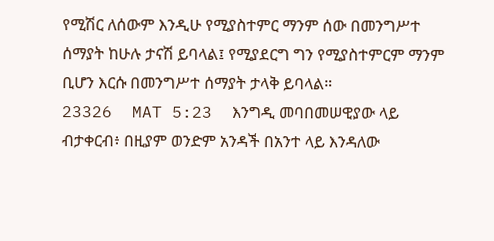የሚሽር ለሰውም እንዲሁ የሚያስተምር ማንም ሰው በመንግሥተ ሰማያት ከሁሉ ታናሽ ይባላል፤ የሚያደርግ ግን የሚያስተምርም ማንም ቢሆን እርሱ በመንግሥተ ሰማያት ታላቅ ይባላል።
23326  MAT 5:23  እንግዲ መባበመሠዊያው ላይ ብታቀርብ፥ በዚያም ወንድም አንዳች በአንተ ላይ እንዳለው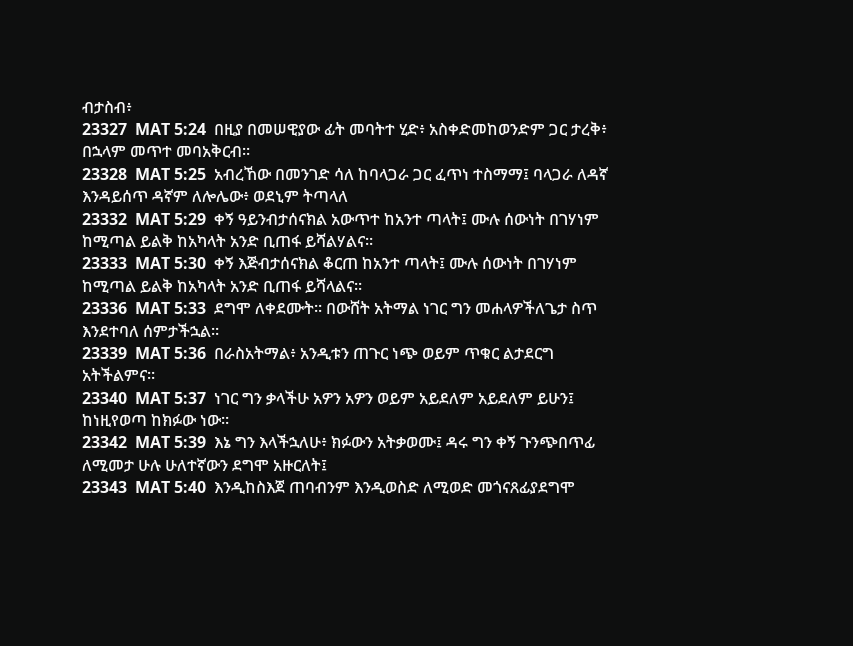ብታስብ፥
23327  MAT 5:24  በዚያ በመሠዊያው ፊት መባትተ ሂድ፥ አስቀድመከወንድም ጋር ታረቅ፥ በኋላም መጥተ መባአቅርብ።
23328  MAT 5:25  አብረኸው በመንገድ ሳለ ከባላጋራ ጋር ፈጥነ ተስማማ፤ ባላጋራ ለዳኛ እንዳይሰጥ ዳኛም ለሎሌው፥ ወደኒም ትጣላለ
23332  MAT 5:29  ቀኝ ዓይንብታሰናክል አውጥተ ከአንተ ጣላት፤ ሙሉ ሰውነት በገሃነም ከሚጣል ይልቅ ከአካላት አንድ ቢጠፋ ይሻልሃልና።
23333  MAT 5:30  ቀኝ እጅብታሰናክል ቆርጠ ከአንተ ጣላት፤ ሙሉ ሰውነት በገሃነም ከሚጣል ይልቅ ከአካላት አንድ ቢጠፋ ይሻላልና።
23336  MAT 5:33  ደግሞ ለቀደሙት። በውሸት አትማል ነገር ግን መሐላዎችለጌታ ስጥ እንደተባለ ሰምታችኋል።
23339  MAT 5:36  በራስአትማል፥ አንዲቱን ጠጉር ነጭ ወይም ጥቁር ልታደርግ አትችልምና።
23340  MAT 5:37  ነገር ግን ቃላችሁ አዎን አዎን ወይም አይደለም አይደለም ይሁን፤ ከነዚየወጣ ከክፉው ነው።
23342  MAT 5:39  እኔ ግን እላችኋለሁ፥ ክፉውን አትቃወሙ፤ ዳሩ ግን ቀኝ ጉንጭበጥፊ ለሚመታ ሁሉ ሁለተኛውን ደግሞ አዙርለት፤
23343  MAT 5:40  እንዲከስእጀ ጠባብንም እንዲወስድ ለሚወድ መጎናጸፊያደግሞ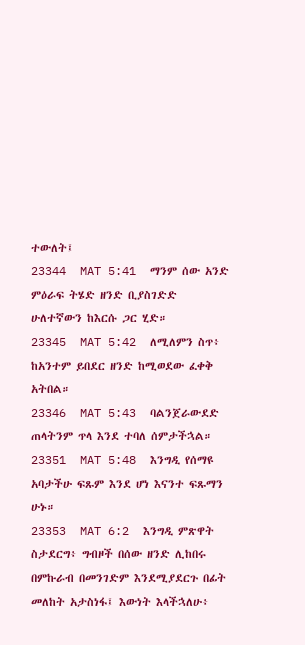ተውለት፤
23344  MAT 5:41  ማንም ሰው አንድ ምዕራፍ ትሄድ ዘንድ ቢያስገድድ ሁለተኛውን ከእርሱ ጋር ሂድ።
23345  MAT 5:42  ለሚለምን ስጥ፥ ከአንተም ይበደር ዘንድ ከሚወደው ፈቀቅ አትበል።
23346  MAT 5:43  ባልንጀራውደድ ጠላትንም ጥላ እንደ ተባለ ሰምታችኋል።
23351  MAT 5:48  እንግዲ የሰማዩ አባታችሁ ፍጹም እንደ ሆነ እናንተ ፍጹማን ሁኑ።
23353  MAT 6:2  እንግዲ ምጽዋት ስታደርግ፥ ግብዞች በሰው ዘንድ ሊከበሩ በምኩራብ በመንገድም እንደሚያደርጉ በፊት መለከት አታስነፋ፤ እውነት እላችኋለሁ፥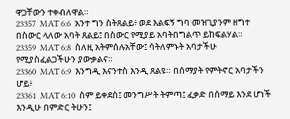ዋጋቸውን ተቀብለዋል።
23357  MAT 6:6  አንተ ግን ስትጸልይ፥ ወደ እልፍኝ ግባ መዝጊያንም ዘግተ በስውር ላለው አባት ጸልይ፤ በስውር የሚያይ አባትበግልጥ ይከፍልሃል።
23359  MAT 6:8  ስለዚ አትምሰሉአቸው፤ ሳትለምኑት አባታችሁ የሚያስፈልጋችሁን ያውቃልና።
23360  MAT 6:9  እንግዲ እናንተስ እንዲ ጸልዩ። በሰማያት የምትኖር አባታችን ሆይ፥
23361  MAT 6:10  ስም ይቀደስ፤ መንግሥት ትምጣ፤ ፈቃድ በሰማይ እንደ ሆነች እንዲሁ በምድር ትሁን፤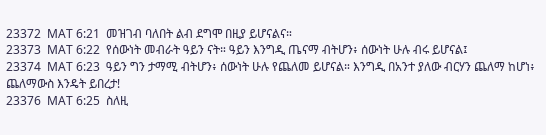23372  MAT 6:21  መዝገብ ባለበት ልብ ደግሞ በዚያ ይሆናልና።
23373  MAT 6:22  የሰውነት መብራት ዓይን ናት። ዓይን እንግዲ ጤናማ ብትሆን፥ ሰውነት ሁሉ ብሩ ይሆናል፤
23374  MAT 6:23  ዓይን ግን ታማሚ ብትሆን፥ ሰውነት ሁሉ የጨለመ ይሆናል። እንግዲ በአንተ ያለው ብርሃን ጨለማ ከሆነ፥ ጨለማውስ እንዴት ይበረታ!
23376  MAT 6:25  ስለዚ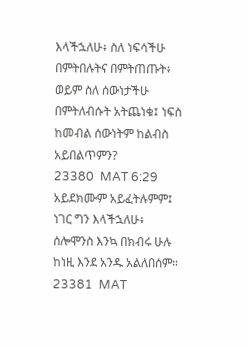እላችኋለሁ፥ ስለ ነፍሳችሁ በምትበሉትና በምትጠጡት፥ ወይም ስለ ሰውነታችሁ በምትለብሱት አትጨነቁ፤ ነፍስ ከመብል ሰውነትም ከልብስ አይበልጥምን?
23380  MAT 6:29  አይደክሙም አይፈትሉምም፤ ነገር ግን እላችኋለሁ፥ ሰሎሞንስ እንኳ በክብሩ ሁሉ ከነዚ እንደ አንዱ አልለበሰም።
23381  MAT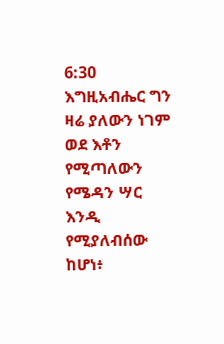6:30  እግዚአብሔር ግን ዛሬ ያለውን ነገም ወደ እቶን የሚጣለውን የሜዳን ሣር እንዲ የሚያለብሰው ከሆነ፥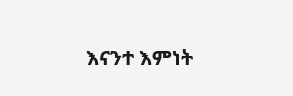እናንተ እምነት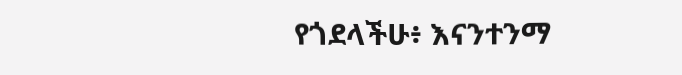የጎደላችሁ፥ እናንተንማ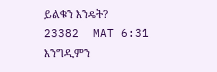ይልቁን እንዴት?
23382  MAT 6:31  እንግዲምን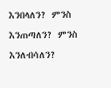እንበላለን? ምንስ እንጠጣለን? ምንስ እንለብሳለን?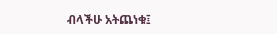ብላችሁ አትጨነቁ፤